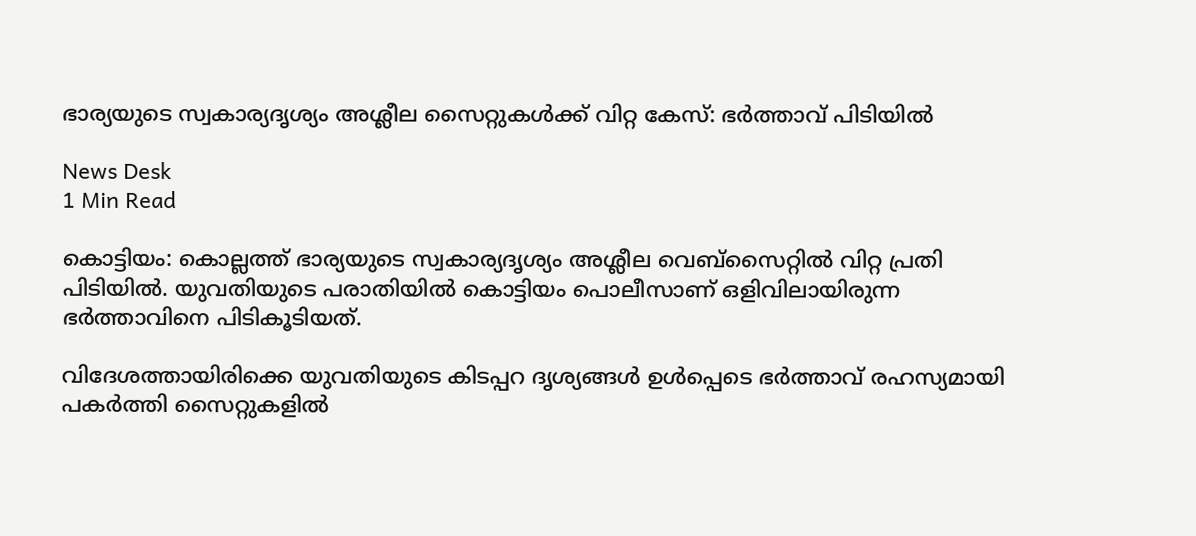ഭാര്യയുടെ സ്വകാര്യദൃശ്യം അശ്ലീല സൈറ്റുകൾക്ക് വിറ്റ കേസ്: ഭർത്താവ് പിടിയിൽ

News Desk
1 Min Read

കൊട്ടിയം: കൊല്ലത്ത് ഭാര്യയുടെ സ്വകാര്യദൃശ്യം അശ്ലീല വെബ്സൈറ്റിൽ വിറ്റ പ്രതി പിടിയിൽ. യുവതിയുടെ പരാതിയിൽ കൊട്ടിയം പൊലീസാണ് ഒളിവിലായിരുന്ന ഭർത്താവിനെ പിടികൂടിയത്.

വിദേശത്തായിരിക്കെ യുവതിയുടെ കിടപ്പറ ദൃശ്യങ്ങൾ ഉൾപ്പെടെ ഭർത്താവ് രഹസ്യമായി പകർത്തി സൈറ്റുകളിൽ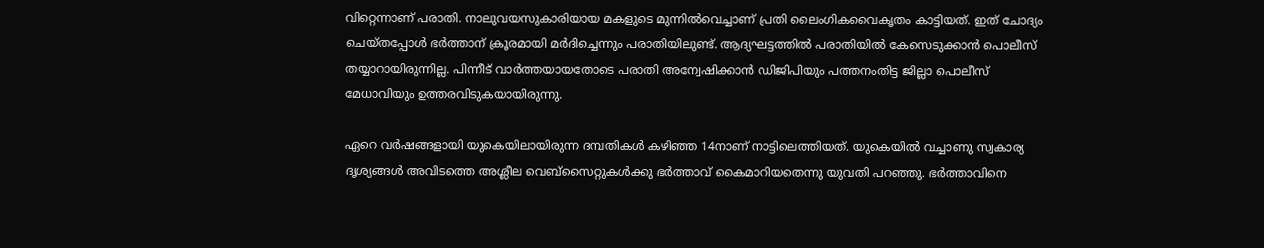വിറ്റെന്നാണ് പരാതി. നാലുവയസുകാരിയായ മകളുടെ മുന്നിൽവെച്ചാണ് പ്രതി ലൈംഗികവൈകൃതം കാട്ടിയത്. ഇത് ചോദ്യം ചെയ്തപ്പോൾ ഭർത്താന് ക്രൂരമായി മർദിച്ചെന്നും പരാതിയിലുണ്ട്. ആദ്യഘട്ടത്തിൽ പരാതിയിൽ കേസെടുക്കാൻ പൊലീസ് തയ്യാറായിരുന്നില്ല. പിന്നീട് വാർത്തയായതോടെ പരാതി അന്വേഷിക്കാൻ ഡിജിപിയും പത്തനംതിട്ട ജില്ലാ പൊലീസ് മേധാവിയും ഉത്തരവിടുകയായിരുന്നു.

ഏറെ വർഷങ്ങളായി യുകെയിലായിരുന്ന ദമ്പതികൾ കഴിഞ്ഞ 14നാണ് നാട്ടിലെത്തിയത്. യുകെയിൽ വച്ചാണു സ്വകാര്യ ദൃശ്യങ്ങൾ അവിടത്തെ അശ്ലീല വെബ്‌സൈറ്റുകൾക്കു ഭർത്താവ് കൈമാറിയതെന്നു യുവതി പറഞ്ഞു. ഭർത്താവിനെ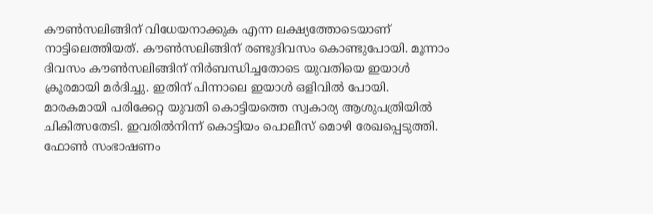കൗൺസലിങ്ങിന് വിധേയനാക്കുക എന്ന ലക്ഷ്യത്തോടെയാണ് നാട്ടിലെത്തിയത്‌. കൗൺസലിങ്ങിന്‌ രണ്ടുദിവസം കൊണ്ടുപോയി. മൂന്നാം ദിവസം കൗൺസലിങ്ങിന് നിർബന്ധിച്ചതോടെ യുവതിയെ ഇയാൾ ക്രൂരമായി മർദിച്ചു. ഇതിന്‌ പിന്നാലെ ഇയാൾ ഒളിവിൽ പോയി. മാരകമായി പരിക്കേറ്റ യുവതി കൊട്ടിയത്തെ സ്വകാര്യ ആശുപത്രിയിൽ ചികിത്സതേടി. ഇവരിൽനിന്ന്‌ കൊട്ടിയം പൊലീസ്‌ മൊഴി രേഖപ്പെടുത്തി. ഫോൺ സംഭാഷണം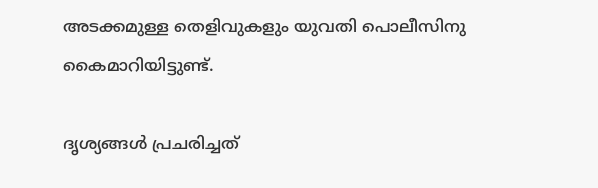അടക്കമുള്ള തെളിവുകളും യുവതി പൊലീസിനു കൈമാറിയിട്ടുണ്ട്.

ദൃശ്യങ്ങൾ പ്രചരിച്ചത്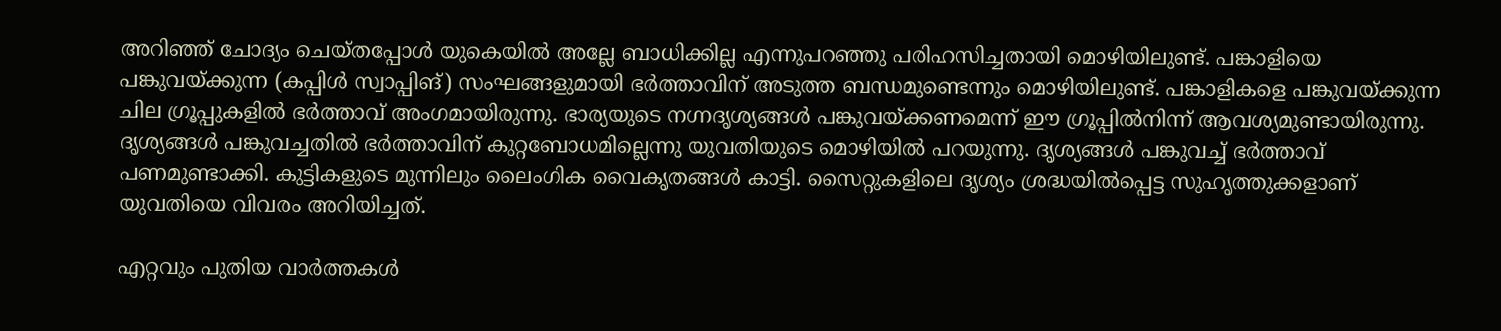അറിഞ്ഞ്‌ ചോദ്യം ചെയ്തപ്പോൾ യുകെയിൽ അല്ലേ ബാധിക്കില്ല എന്നുപറഞ്ഞു പരിഹസിച്ചതായി മൊഴിയിലുണ്ട്‌. പങ്കാളിയെ പങ്കുവയ്‌ക്കുന്ന (കപ്പിൾ സ്വാപ്പിങ്‌) സംഘങ്ങളുമായി ഭർത്താവിന് അടുത്ത ബന്ധമുണ്ടെന്നും മൊഴിയിലുണ്ട്‌. പങ്കാളികളെ പങ്കുവയ്ക്കുന്ന ചില ഗ്രൂപ്പുകളില്‍ ഭര്‍ത്താവ് അംഗമായിരുന്നു. ഭാര്യയുടെ നഗ്നദൃശ്യങ്ങള്‍ പങ്കുവയ്ക്കണമെന്ന് ഈ ഗ്രൂപ്പില്‍നിന്ന്‌ ആവശ്യമുണ്ടായിരുന്നു. ദൃശ്യങ്ങൾ പങ്കുവച്ചതിൽ ഭർത്താവിന് കുറ്റബോധമില്ലെന്നു യുവതിയുടെ മൊഴിയിൽ പറയുന്നു. ദൃശ്യങ്ങൾ പങ്കുവച്ച് ഭർത്താവ് പണമുണ്ടാക്കി. കുട്ടികളുടെ മുന്നിലും ലൈംഗിക വൈകൃതങ്ങൾ കാട്ടി. സൈറ്റുകളിലെ ദൃശ്യം ശ്രദ്ധയിൽപ്പെട്ട സുഹൃത്തുക്കളാണ് യുവതിയെ വിവരം അറിയിച്ചത്.

എറ്റവും പുതിയ വാർത്തകൾ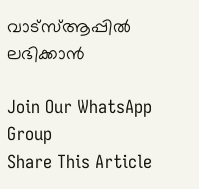വാട്സ്ആപ്പിൽ ലഭിക്കാൻ

Join Our WhatsApp Group
Share This Article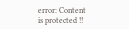error: Content is protected !!